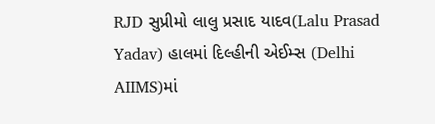RJD સુપ્રીમો લાલુ પ્રસાદ યાદવ(Lalu Prasad Yadav) હાલમાં દિલ્હીની એઈમ્સ (Delhi AIIMS)માં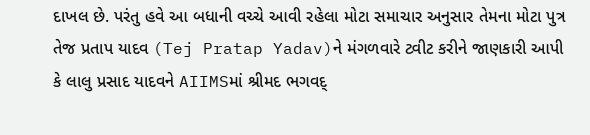દાખલ છે. પરંતુ હવે આ બધાની વચ્ચે આવી રહેલા મોટા સમાચાર અનુસાર તેમના મોટા પુત્ર તેજ પ્રતાપ યાદવ (Tej Pratap Yadav)ને મંગળવારે ટ્વીટ કરીને જાણકારી આપી કે લાલુ પ્રસાદ યાદવને AIIMSમાં શ્રીમદ ભગવદ્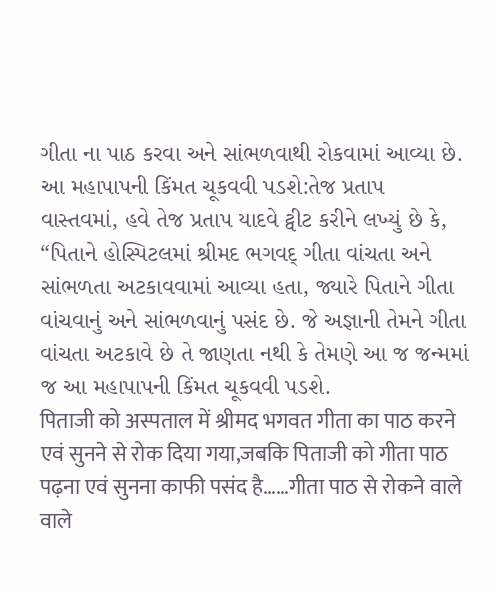ગીતા ના પાઠ કરવા અને સાંભળવાથી રોકવામાં આવ્યા છે.
આ મહાપાપની કિંમત ચૂકવવી પડશે:તેજ પ્રતાપ
વાસ્તવમાં, હવે તેજ પ્રતાપ યાદવે ટ્વીટ કરીને લખ્યું છે કે, “પિતાને હોસ્પિટલમાં શ્રીમદ ભગવદ્ ગીતા વાંચતા અને સાંભળતા અટકાવવામાં આવ્યા હતા, જ્યારે પિતાને ગીતા વાંચવાનું અને સાંભળવાનું પસંદ છે. જે અજ્ઞાની તેમને ગીતા વાંચતા અટકાવે છે તે જાણતા નથી કે તેમણે આ જ જન્મમાં જ આ મહાપાપની કિંમત ચૂકવવી પડશે.
पिताजी को अस्पताल में श्रीमद भगवत गीता का पाठ करने एवं सुनने से रोक दिया गया,जबकि पिताजी को गीता पाठ पढ़ना एवं सुनना काफी पसंद है……गीता पाठ से रोकने वाले वाले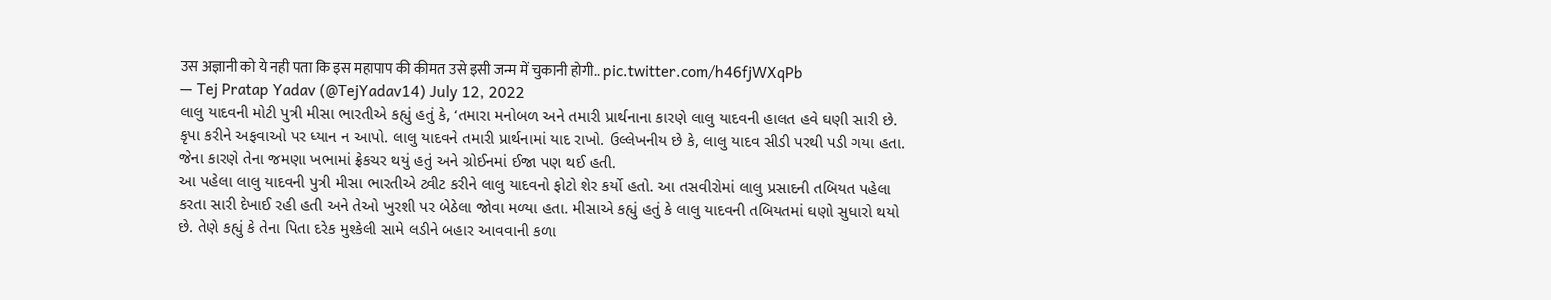उस अज्ञानी को ये नही पता कि इस महापाप की कीमत उसे इसी जन्म में चुकानी होगी.. pic.twitter.com/h46fjWXqPb
— Tej Pratap Yadav (@TejYadav14) July 12, 2022
લાલુ યાદવની મોટી પુત્રી મીસા ભારતીએ કહ્યું હતું કે, ‘તમારા મનોબળ અને તમારી પ્રાર્થનાના કારણે લાલુ યાદવની હાલત હવે ઘણી સારી છે. કૃપા કરીને અફવાઓ પર ધ્યાન ન આપો. લાલુ યાદવને તમારી પ્રાર્થનામાં યાદ રાખો. ઉલ્લેખનીય છે કે, લાલુ યાદવ સીડી પરથી પડી ગયા હતા. જેના કારણે તેના જમણા ખભામાં ફ્રેકચર થયું હતું અને ગ્રોઈનમાં ઈજા પણ થઈ હતી.
આ પહેલા લાલુ યાદવની પુત્રી મીસા ભારતીએ ટ્વીટ કરીને લાલુ યાદવનો ફોટો શેર કર્યો હતો. આ તસવીરોમાં લાલુ પ્રસાદની તબિયત પહેલા કરતા સારી દેખાઈ રહી હતી અને તેઓ ખુરશી પર બેઠેલા જોવા મળ્યા હતા. મીસાએ કહ્યું હતું કે લાલુ યાદવની તબિયતમાં ઘણો સુધારો થયો છે. તેણે કહ્યું કે તેના પિતા દરેક મુશ્કેલી સામે લડીને બહાર આવવાની કળા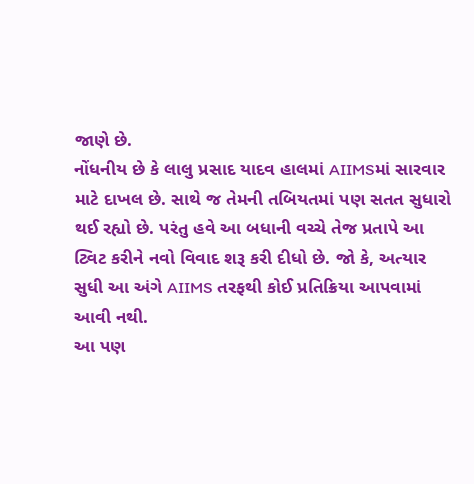જાણે છે.
નોંધનીય છે કે લાલુ પ્રસાદ યાદવ હાલમાં AIIMSમાં સારવાર માટે દાખલ છે. સાથે જ તેમની તબિયતમાં પણ સતત સુધારો થઈ રહ્યો છે. પરંતુ હવે આ બધાની વચ્ચે તેજ પ્રતાપે આ ટ્વિટ કરીને નવો વિવાદ શરૂ કરી દીધો છે. જો કે, અત્યાર સુધી આ અંગે AIIMS તરફથી કોઈ પ્રતિક્રિયા આપવામાં આવી નથી.
આ પણ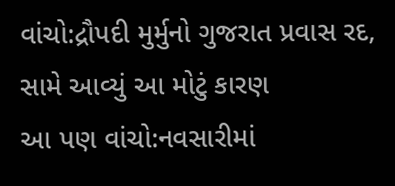વાંચો:દ્રૌપદી મુર્મુનો ગુજરાત પ્રવાસ રદ, સામે આવ્યું આ મોટું કારણ
આ પણ વાંચો:નવસારીમાં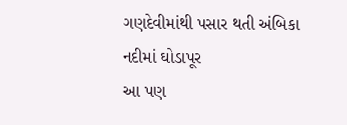ગણદેવીમાંથી પસાર થતી અંબિકા નદીમાં ઘોડાપૂર
આ પણ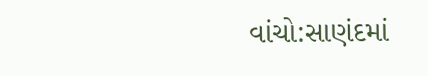વાંચો:સાણંદમાં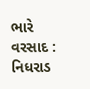ભારે વરસાદ : નિધરાડ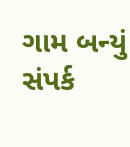ગામ બન્યું સંપર્ક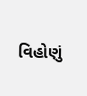વિહોણું